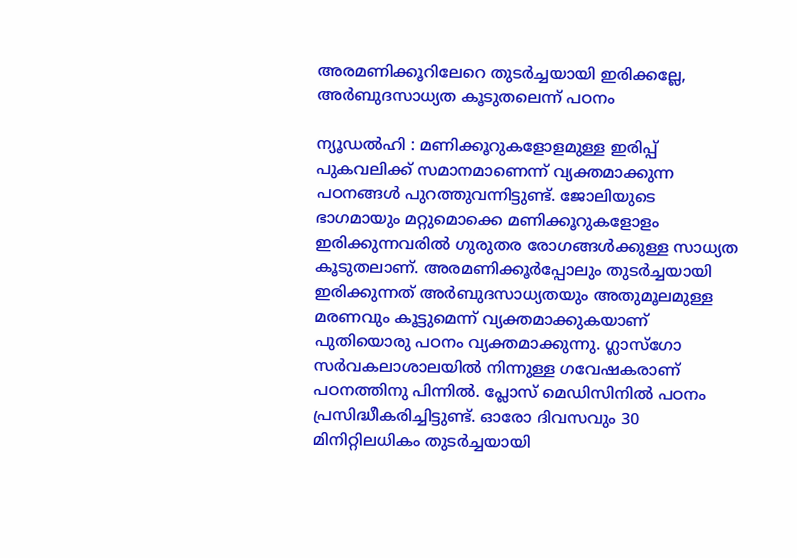അരമണിക്കൂറിലേറെ തുടർച്ചയായി ഇരിക്കല്ലേ, അർബുദസാധ്യത കൂടുതലെന്ന് പഠനം

ന്യൂഡൽഹി : മണിക്കൂറുകളോളമുള്ള ഇരിപ്പ് പുകവലിക്ക് സമാനമാണെന്ന് വ്യക്തമാക്കുന്ന പഠനങ്ങൾ പുറത്തുവന്നിട്ടുണ്ട്. ജോലിയുടെ ഭാഗമായും മറ്റുമൊക്കെ മണിക്കൂറുകളോളം ഇരിക്കുന്നവരിൽ ഗുരുതര രോഗങ്ങൾക്കുള്ള സാധ്യത കൂടുതലാണ്. അരമണിക്കൂർപ്പോലും തുടർച്ചയായി ഇരിക്കുന്നത് അർബുദസാധ്യതയും അതുമൂലമുള്ള മരണവും കൂട്ടുമെന്ന് വ്യക്തമാക്കുകയാണ് പുതിയൊരു പഠനം വ്യക്തമാക്കുന്നു. ഗ്ലാസ്ഗോ സർവകലാശാലയിൽ നിന്നുള്ള ഗവേഷകരാണ് പഠനത്തിനു പിന്നിൽ. പ്ലോസ് മെഡിസിനിൽ പഠനം പ്രസിദ്ധീകരിച്ചിട്ടുണ്ട്. ഓരോ ദിവസവും 30 മിനിറ്റിലധികം തുടർച്ചയായി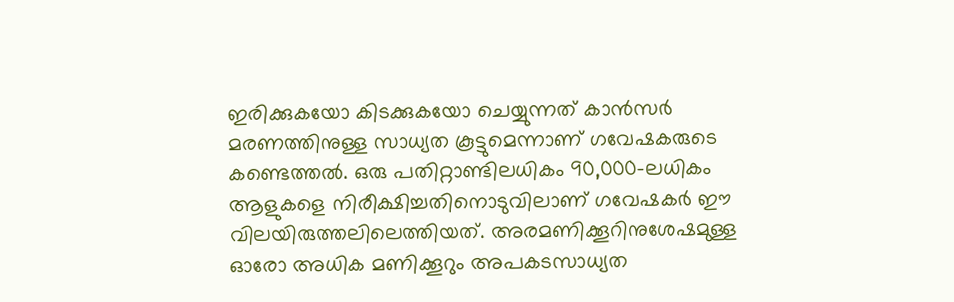ഇരിക്കുകയോ കിടക്കുകയോ ചെയ്യുന്നത് കാൻസർ മരണത്തിനുള്ള സാധ്യത കൂട്ടുമെന്നാണ് ഗവേഷകരുടെ കണ്ടെത്തൽ. ഒരു പതിറ്റാണ്ടിലധികം 90,000-ലധികം ആളുകളെ നിരീക്ഷിച്ചതിനൊടുവിലാണ് ഗവേഷകർ ഈ വിലയിരുത്തലിലെത്തിയത്. അരമണിക്കൂറിനുശേഷമുള്ള ഓരോ അധിക മണിക്കൂറും അപകടസാധ്യത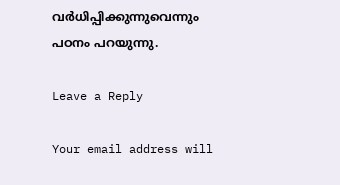വർധിപ്പിക്കുന്നുവെന്നും പഠനം പറയുന്നു.

Leave a Reply

Your email address will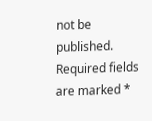not be published. Required fields are marked *